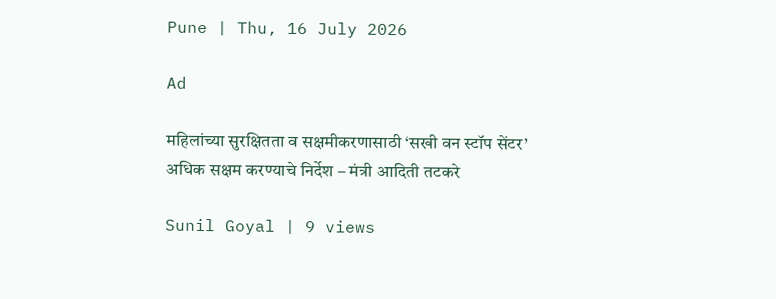Pune | Thu, 16 July 2026

Ad

महिलांच्या सुरक्षितता व सक्षमीकरणासाठी ‘सखी वन स्टॉप सेंटर’ अधिक सक्षम करण्याचे निर्देश – मंत्री आदिती तटकरे

Sunil Goyal | 9 views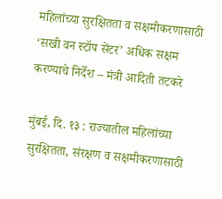महिलांच्या सुरक्षितता व सक्षमीकरणासाठी ‘सखी वन स्टॉप सेंटर’ अधिक सक्षम करण्याचे निर्देश – मंत्री आदिती तटकरे

मुंबई, दि. १३ : राज्यातील महिलांच्या सुरक्षितता, संरक्षण व सक्षमीकरणासाठी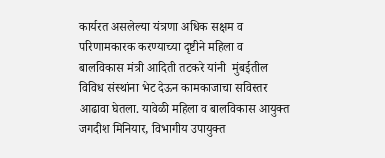कार्यरत असलेल्या यंत्रणा अधिक सक्षम व परिणामकारक करण्याच्या दृष्टीने महिला व बालविकास मंत्री आदिती तटकरे यांनी  मुंबईतील विविध संस्थांना भेट देऊन कामकाजाचा सविस्तर आढावा घेतला. यावेळी महिला व बालविकास आयुक्त जगदीश मिनियार, विभागीय उपायुक्त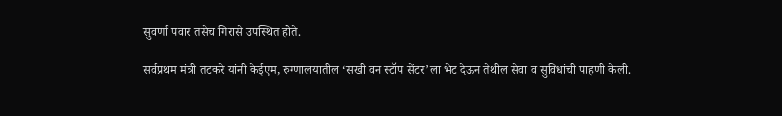सुवर्णा पवार तसेच गिरासे उपस्थित होते.

सर्वप्रथम मंत्री तटकरे यांनी केईएम, रुग्णालयातील ‘सखी वन स्टॉप सेंटर’ला भेट देऊन तेथील सेवा व सुविधांची पाहणी केली.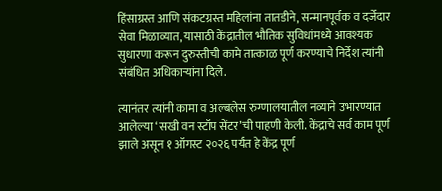हिंसाग्रस्त आणि संकटग्रस्त महिलांना तातडीने, सन्मानपूर्वक व दर्जेदार सेवा मिळाव्यात, यासाठी केंद्रातील भौतिक सुविधांमध्ये आवश्यक सुधारणा करून दुरुस्तीची कामे तात्काळ पूर्ण करण्याचे निर्देश त्यांनी संबंधित अधिकाऱ्यांना दिले.

त्यानंतर त्यांनी कामा व अल्बलेस रुग्णालयातील नव्याने उभारण्यात आलेल्या ‘सखी वन स्टॉप सेंटर’ची पाहणी केली. केंद्राचे सर्व काम पूर्ण झाले असून १ ऑगस्ट २०२६ पर्यंत हे केंद्र पूर्ण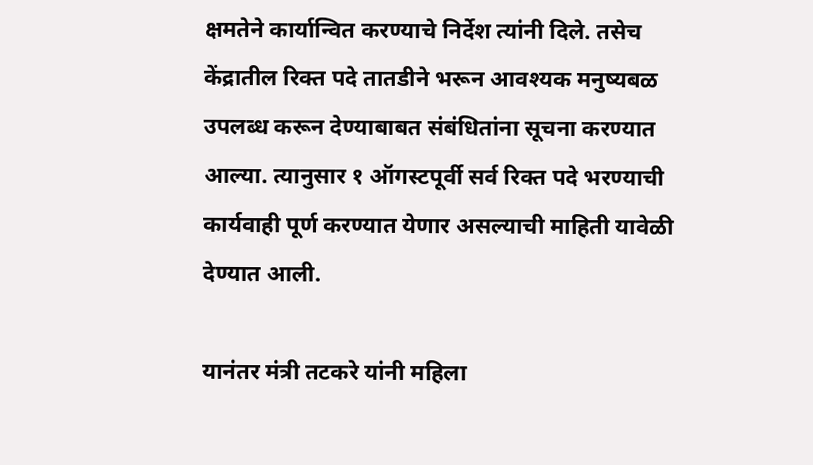क्षमतेने कार्यान्वित करण्याचे निर्देश त्यांनी दिले. तसेच केंद्रातील रिक्त पदे तातडीने भरून आवश्यक मनुष्यबळ उपलब्ध करून देण्याबाबत संबंधितांना सूचना करण्यात आल्या. त्यानुसार १ ऑगस्टपूर्वी सर्व रिक्त पदे भरण्याची कार्यवाही पूर्ण करण्यात येणार असल्याची माहिती यावेळी देण्यात आली.

यानंतर मंत्री तटकरे यांनी महिला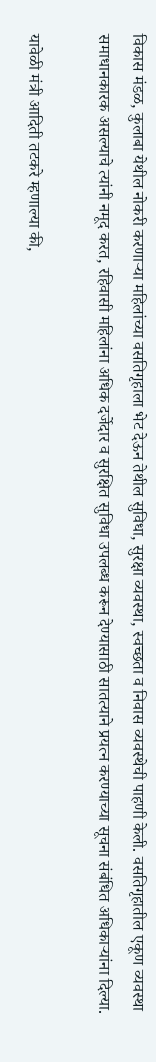विकास मंडळ, कुलाबा येथील नोकरी करणाऱ्या महिलांच्या वसतिगृहाला भेट देऊन तेथील सुविधा, सुरक्षा व्यवस्था, स्वच्छता व निवास व्यवस्थेची पाहणी केली. वसतिगृहातील एकूण व्यवस्था समाधानकारक असल्याचे त्यांनी नमूद करत, रहिवासी महिलांना अधिक दर्जेदार व सुरक्षित सुविधा उपलब्ध करून देण्यासाठी सातत्याने प्रयत्न करण्याच्या सूचना संबंधित अधिकाऱ्यांना दिल्या.

यावेळी मंत्री आदिती तटकरे म्हणाल्या की,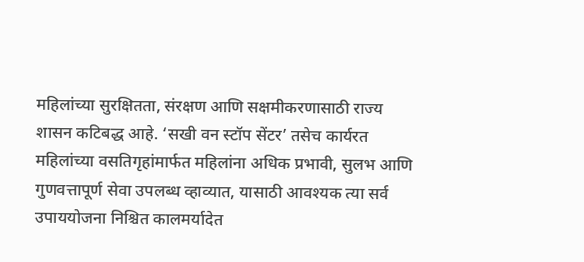महिलांच्या सुरक्षितता, संरक्षण आणि सक्षमीकरणासाठी राज्य शासन कटिबद्ध आहे. ‘सखी वन स्टॉप सेंटर’ तसेच कार्यरत महिलांच्या वसतिगृहांमार्फत महिलांना अधिक प्रभावी, सुलभ आणि गुणवत्तापूर्ण सेवा उपलब्ध व्हाव्यात, यासाठी आवश्यक त्या सर्व उपाययोजना निश्चित कालमर्यादेत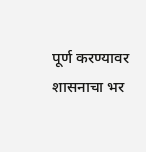पूर्ण करण्यावर शासनाचा भर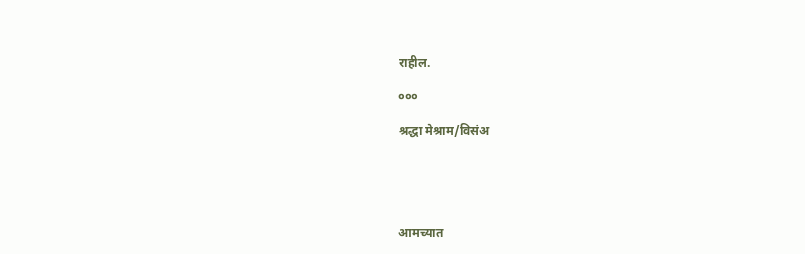राहील.

०००

श्रद्धा मेश्राम/विसंअ





आमच्यात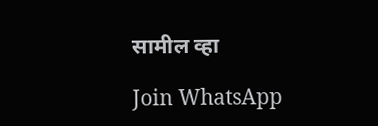सामील व्हा

Join WhatsApp